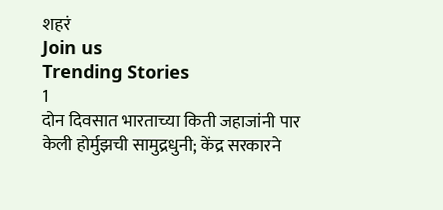शहरं
Join us
Trending Stories
1
दोन दिवसात भारताच्या किती जहाजांनी पार केली होर्मुझची सामुद्रधुनी; केंद्र सरकारने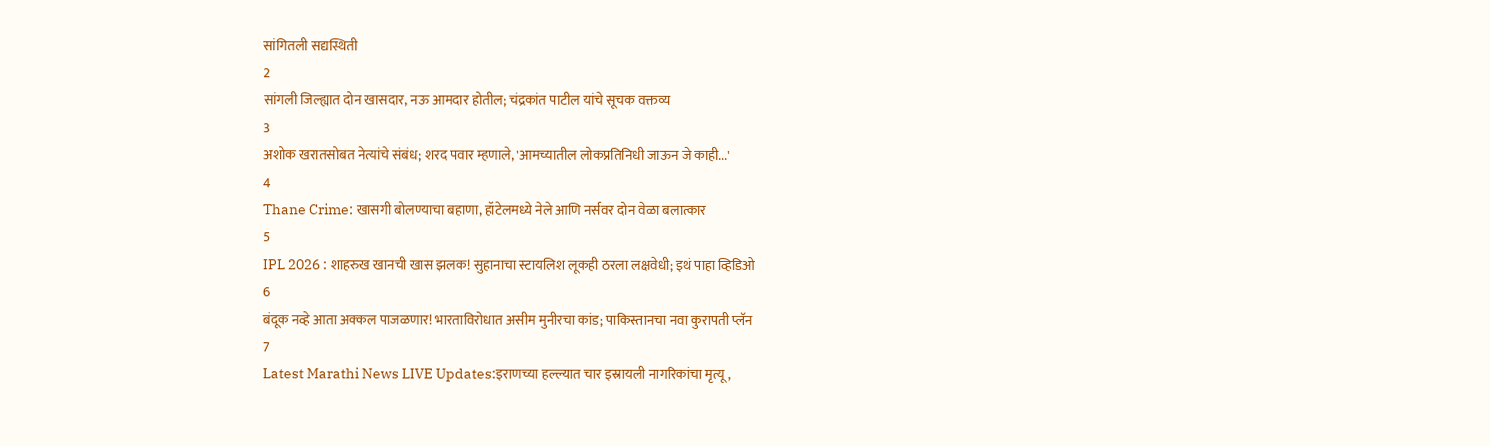सांगितली सद्यस्थिती
2
सांगली जिल्ह्यात दोन खासदार, नऊ आमदार होतील; चंद्रकांत पाटील यांचे सूचक वक्तव्य
3
अशोक खरातसोबत नेत्यांचे संबंध; शरद पवार म्हणाले, 'आमच्यातील लोकप्रतिनिधी जाऊन जे काही...'
4
Thane Crime: खासगी बोलण्याचा बहाणा, हॉटेलमध्ये नेले आणि नर्सवर दोन वेळा बलात्कार
5
IPL 2026 : शाहरुख खानची खास झलक! सुहानाचा स्टायलिश लूकही ठरला लक्षवेधी; इथं पाहा व्हिडिओ
6
बंदूक नव्हे आता अक्कल पाजळणार! भारताविरोधात असीम मुनीरचा कांड; पाकिस्तानचा नवा कुरापती प्लॅन
7
Latest Marathi News LIVE Updates:इराणच्या हल्ल्यात चार इस्रायली नागरिकांचा मृत्यू,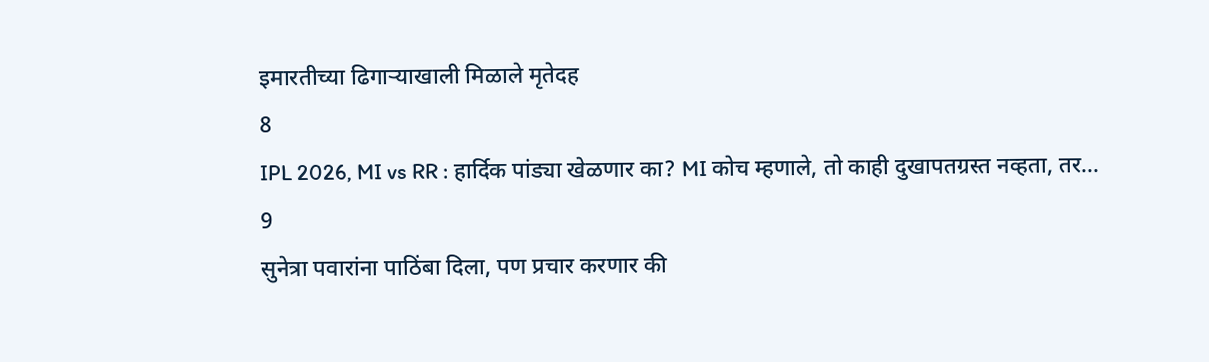इमारतीच्या ढिगाऱ्याखाली मिळाले मृतेदह
8
IPL 2026, MI vs RR : हार्दिक पांड्या खेळणार का? MI कोच म्हणाले, तो काही दुखापतग्रस्त नव्हता, तर...
9
सुनेत्रा पवारांना पाठिंबा दिला, पण प्रचार करणार की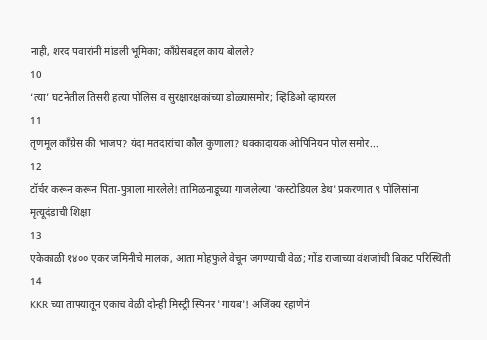नाही, शरद पवारांनी मांडली भूमिका; काँग्रेसबद्दल काय बोलले?
10
‘त्या’ घटनेतील तिसरी हत्या पोलिस व सुरक्षारक्षकांच्या डोळ्यासमोर; व्हिडिओ व्हायरल
11
तृणमूल काँग्रेस की भाजप? यंदा मतदारांचा कौल कुणाला? धक्कादायक ओपिनियन पोल समोर...
12
टॉर्चर करून करून पिता-पुत्राला मारलेले! तामिळनाडूच्या गाजलेल्या 'कस्टोडियल डेथ' प्रकरणात ९ पोलिसांना मृत्यूदंडाची शिक्षा
13
एकेकाळी १४०० एकर जमिनीचे मालक, आता मोहफुले वेचून जगण्याची वेळ; गोंड राजाच्या वंशजांची बिकट परिस्थिती
14
KKR च्या ताफ्यातून एकाच वेळी दोन्ही मिस्ट्री स्पिनर 'गायब'! अजिंक्य रहाणेनं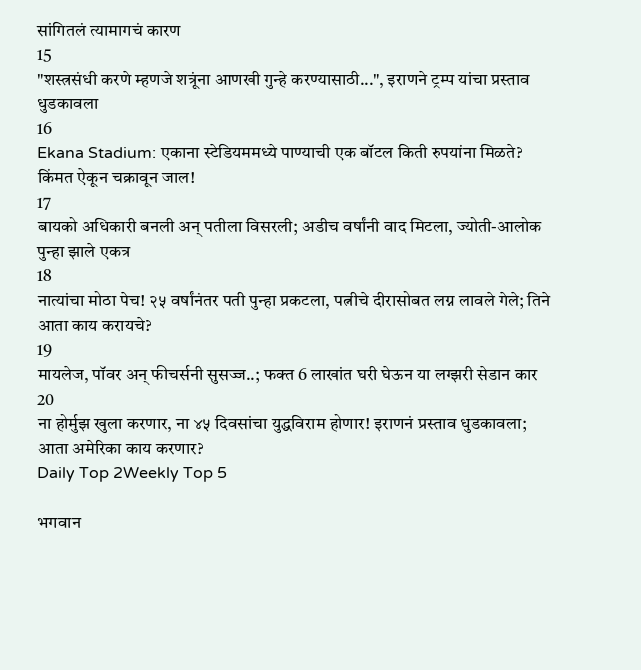सांगितलं त्यामागचं कारण
15
"शस्त्रसंधी करणे म्हणजे शत्रूंना आणखी गुन्हे करण्यासाठी...", इराणने ट्रम्प यांचा प्रस्ताव धुडकावला
16
Ekana Stadium: एकाना स्टेडियममध्ये पाण्याची एक बॉटल किती रुपयांना मिळते? किंमत ऐकून चक्रावून जाल!
17
बायको अधिकारी बनली अन् पतीला विसरली; अडीच वर्षांनी वाद मिटला, ज्योती-आलोक पुन्हा झाले एकत्र
18
नात्यांचा मोठा पेच! २५ वर्षांनंतर पती पुन्हा प्रकटला, पत्नीचे दीरासोबत लग्न लावले गेले; तिने आता काय करायचे?
19
मायलेज, पॉवर अन् फीचर्सनी सुसज्ज..; फक्त 6 लाखांत घरी घेऊन या लग्झरी सेडान कार
20
ना होर्मुझ खुला करणार, ना ४५ दिवसांचा युद्धविराम होणार! इराणनं प्रस्ताव धुडकावला; आता अमेरिका काय करणार?
Daily Top 2Weekly Top 5

भगवान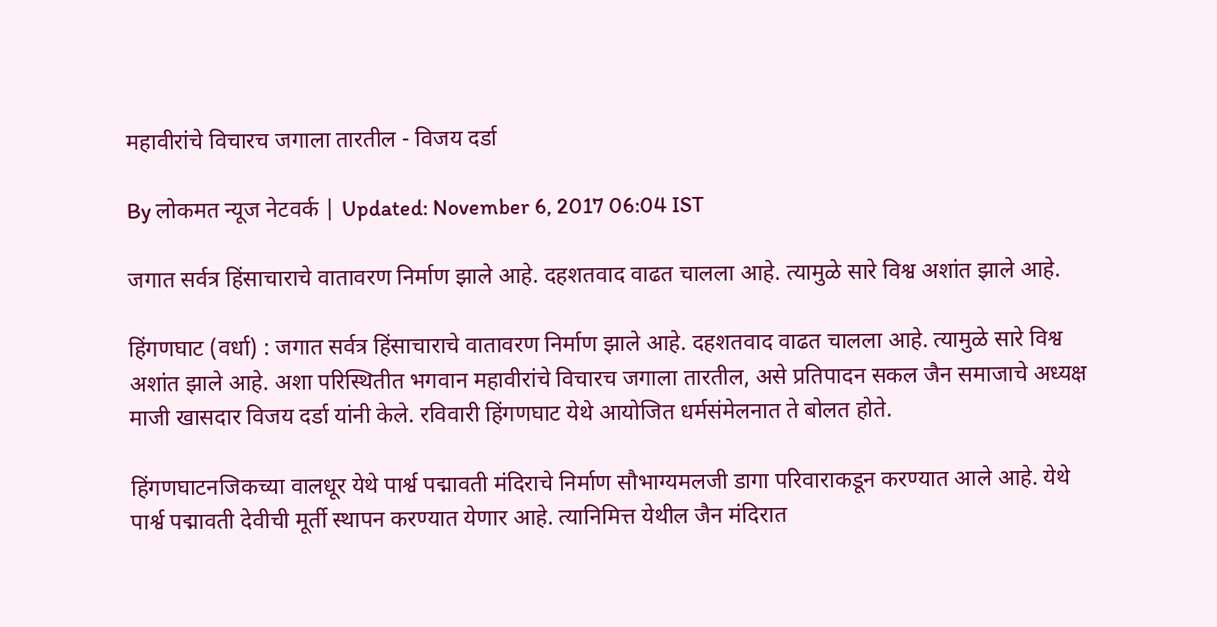महावीरांचे विचारच जगाला तारतील - विजय दर्डा

By लोकमत न्यूज नेटवर्क | Updated: November 6, 2017 06:04 IST

जगात सर्वत्र हिंसाचाराचे वातावरण निर्माण झाले आहे. दहशतवाद वाढत चालला आहे. त्यामुळे सारे विश्व अशांत झाले आहे.

हिंगणघाट (वर्धा) : जगात सर्वत्र हिंसाचाराचे वातावरण निर्माण झाले आहे. दहशतवाद वाढत चालला आहे. त्यामुळे सारे विश्व अशांत झाले आहे. अशा परिस्थितीत भगवान महावीरांचे विचारच जगाला तारतील, असे प्रतिपादन सकल जैन समाजाचे अध्यक्ष माजी खासदार विजय दर्डा यांनी केले. रविवारी हिंगणघाट येथे आयोजित धर्मसंमेलनात ते बोलत होते.

हिंगणघाटनजिकच्या वालधूर येथे पार्श्व पद्मावती मंदिराचे निर्माण सौभाग्यमलजी डागा परिवाराकडून करण्यात आले आहे. येथे पार्श्व पद्मावती देवीची मूर्ती स्थापन करण्यात येणार आहे. त्यानिमित्त येथील जैन मंदिरात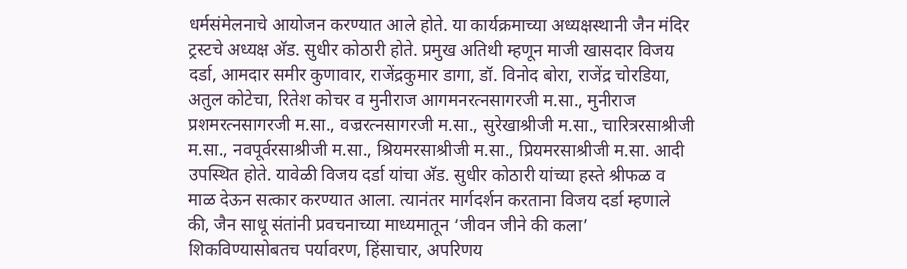धर्मसंमेलनाचे आयोजन करण्यात आले होते. या कार्यक्रमाच्या अध्यक्षस्थानी जैन मंदिर ट्रस्टचे अध्यक्ष अ‍ॅड. सुधीर कोठारी होते. प्रमुख अतिथी म्हणून माजी खासदार विजय दर्डा, आमदार समीर कुणावार, राजेंद्रकुमार डागा, डॉ. विनोद बोरा, राजेंद्र चोरडिया, अतुल कोटेचा, रितेश कोचर व मुनीराज आगमनरत्नसागरजी म.सा., मुनीराज प्रशमरत्नसागरजी म.सा., वज्ररत्नसागरजी म.सा., सुरेखाश्रीजी म.सा., चारित्ररसाश्रीजी म.सा., नवपूर्वरसाश्रीजी म.सा., श्रियमरसाश्रीजी म.सा., प्रियमरसाश्रीजी म.सा. आदी उपस्थित होते. यावेळी विजय दर्डा यांचा अ‍ॅड. सुधीर कोठारी यांच्या हस्ते श्रीफळ व माळ देऊन सत्कार करण्यात आला. त्यानंतर मार्गदर्शन करताना विजय दर्डा म्हणाले की, जैन साधू संतांनी प्रवचनाच्या माध्यमातून ‘जीवन जीने की कला’ शिकविण्यासोबतच पर्यावरण, हिंसाचार, अपरिणय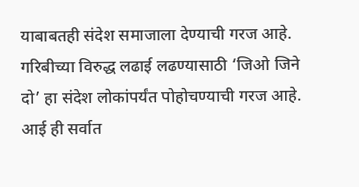याबाबतही संदेश समाजाला देण्याची गरज आहे. गरिबीच्या विरुद्ध लढाई लढण्यासाठी ‘जिओ जिने दो’ हा संदेश लोकांपर्यंत पोहोचण्याची गरज आहे. आई ही सर्वात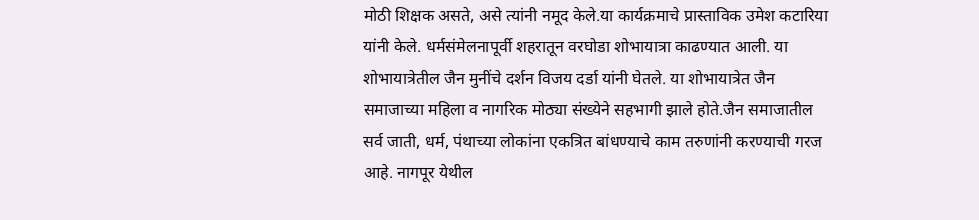मोठी शिक्षक असते, असे त्यांनी नमूद केले.या कार्यक्रमाचे प्रास्ताविक उमेश कटारिया यांनी केले. धर्मसंमेलनापूर्वी शहरातून वरघोडा शोभायात्रा काढण्यात आली. या शोभायात्रेतील जैन मुनींचे दर्शन विजय दर्डा यांनी घेतले. या शोभायात्रेत जैन समाजाच्या महिला व नागरिक मोठ्या संख्येने सहभागी झाले होते.जैन समाजातील सर्व जाती, धर्म, पंथाच्या लोकांना एकत्रित बांधण्याचे काम तरुणांनी करण्याची गरज आहे. नागपूर येथील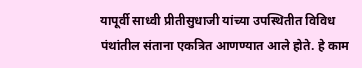यापूर्वी साध्वी प्रीतीसुधाजी यांच्या उपस्थितीत विविध पंथांतील संताना एकत्रित आणण्यात आले होते. हे काम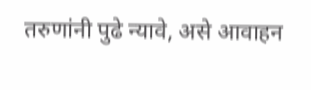तरुणांनी पुढे न्यावे, असे आवाहन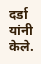दर्डा यांनी केले.